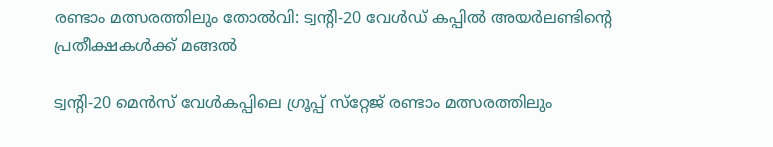രണ്ടാം മത്സരത്തിലും തോൽവി: ട്വന്റി-20 വേൾഡ് കപ്പിൽ അയർലണ്ടിന്റെ പ്രതീക്ഷകൾക്ക് മങ്ങൽ

ട്വന്റി-20 മെന്‍സ് വേള്‍കപ്പിലെ ഗ്രൂപ്പ് സ്‌റ്റേജ് രണ്ടാം മത്സരത്തിലും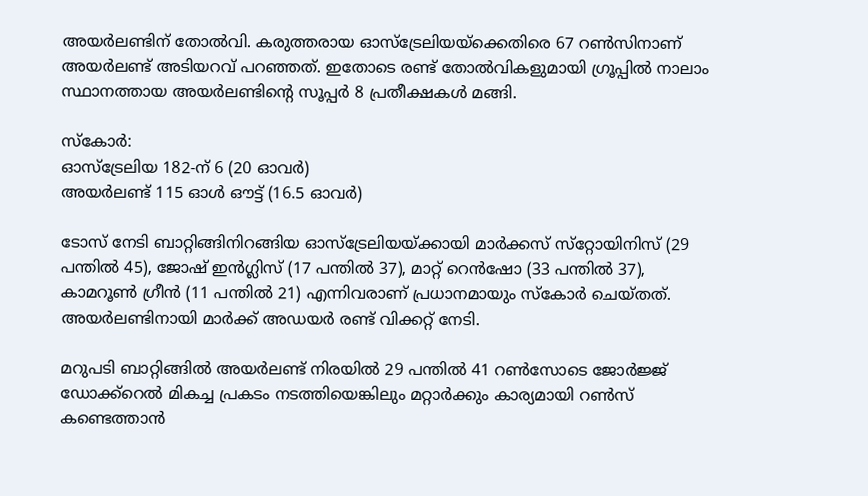അയര്‍ലണ്ടിന് തോല്‍വി. കരുത്തരായ ഓസ്‌ട്രേലിയയ്‌ക്കെതിരെ 67 റണ്‍സിനാണ് അയര്‍ലണ്ട് അടിയറവ് പറഞ്ഞത്. ഇതോടെ രണ്ട് തോല്‍വികളുമായി ഗ്രൂപ്പില്‍ നാലാം സ്ഥാനത്തായ അയര്‍ലണ്ടിന്റെ സൂപ്പര്‍ 8 പ്രതീക്ഷകള്‍ മങ്ങി.

സ്‌കോര്‍:
ഓസ്‌ട്രേലിയ 182-ന് 6 (20 ഓവര്‍)
അയര്‍ലണ്ട് 115 ഓള്‍ ഔട്ട് (16.5 ഓവര്‍)

ടോസ് നേടി ബാറ്റിങ്ങിനിറങ്ങിയ ഓസ്‌ട്രേലിയയ്ക്കായി മാര്‍ക്കസ് സ്‌റ്റോയിനിസ് (29 പന്തില്‍ 45), ജോഷ് ഇന്‍ഗ്ലിസ് (17 പന്തില്‍ 37), മാറ്റ് റെന്‍ഷോ (33 പന്തില്‍ 37), കാമറൂണ്‍ ഗ്രീന്‍ (11 പന്തില്‍ 21) എന്നിവരാണ് പ്രധാനമായും സ്‌കോര്‍ ചെയ്തത്. അയര്‍ലണ്ടിനായി മാര്‍ക്ക് അഡയര്‍ രണ്ട് വിക്കറ്റ് നേടി.

മറുപടി ബാറ്റിങ്ങില്‍ അയര്‍ലണ്ട് നിരയില്‍ 29 പന്തില്‍ 41 റണ്‍സോടെ ജോര്‍ജ്ജ് ഡോക്ക്‌റെല്‍ മികച്ച പ്രകടം നടത്തിയെങ്കിലും മറ്റാര്‍ക്കും കാര്യമായി റണ്‍സ് കണ്ടെത്താന്‍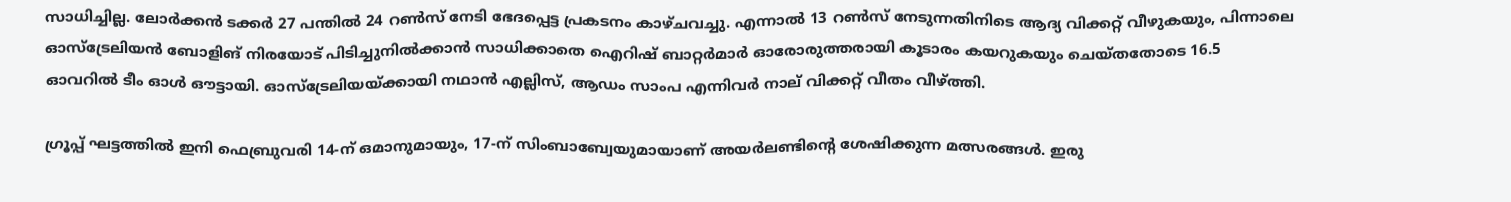സാധിച്ചില്ല. ലോര്‍ക്കന്‍ ടക്കര്‍ 27 പന്തില്‍ 24 റണ്‍സ് നേടി ഭേദപ്പെട്ട പ്രകടനം കാഴ്ചവച്ചു. എന്നാല്‍ 13 റണ്‍സ് നേടുന്നതിനിടെ ആദ്യ വിക്കറ്റ് വീഴുകയും, പിന്നാലെ ഓസ്‌ട്രേലിയന്‍ ബോളിങ് നിരയോട് പിടിച്ചുനില്‍ക്കാന്‍ സാധിക്കാതെ ഐറിഷ് ബാറ്റര്‍മാര്‍ ഓരോരുത്തരായി കൂടാരം കയറുകയും ചെയ്തതോടെ 16.5 ഓവറില്‍ ടീം ഓള്‍ ഔട്ടായി. ഓസ്‌ട്രേലിയയ്ക്കായി നഥാന്‍ എല്ലിസ്, ആഡം സാംപ എന്നിവര്‍ നാല് വിക്കറ്റ് വീതം വീഴ്ത്തി.

ഗ്രൂപ്പ് ഘട്ടത്തില്‍ ഇനി ഫെബ്രുവരി 14-ന് ഒമാനുമായും, 17-ന് സിംബാബ്വേയുമായാണ് അയര്‍ലണ്ടിന്റെ ശേഷിക്കുന്ന മത്സരങ്ങള്‍. ഇരു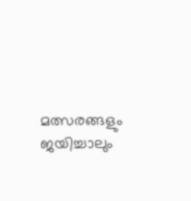മത്സരങ്ങളും ജയിച്ചാലും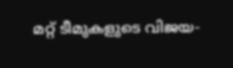മറ്റ് ടീമുകളുടെ വിജയ-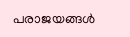പരാജയങ്ങള്‍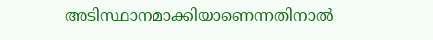അടിസ്ഥാനമാക്കിയാണെന്നതിനാല്‍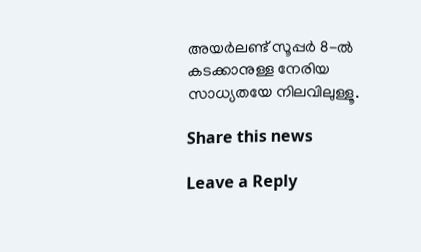അയര്‍ലണ്ട് സൂപ്പര്‍ 8-ല്‍ കടക്കാനുള്ള നേരിയ സാധ്യതയേ നിലവിലുള്ളൂ.

Share this news

Leave a Reply